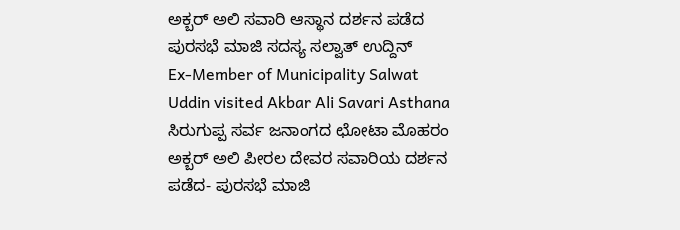ಅಕ್ಬರ್ ಅಲಿ ಸವಾರಿ ಆಸ್ಥಾನ ದರ್ಶನ ಪಡೆದ ಪುರಸಭೆ ಮಾಜಿ ಸದಸ್ಯ ಸಲ್ವಾತ್ ಉದ್ದಿನ್
Ex-Member of Municipality Salwat Uddin visited Akbar Ali Savari Asthana
ಸಿರುಗುಪ್ಪ ಸರ್ವ ಜನಾಂಗದ ಛೋಟಾ ಮೊಹರಂ ಅಕ್ಬರ್ ಅಲಿ ಪೀರಲ ದೇವರ ಸವಾರಿಯ ದರ್ಶನ ಪಡೆದ- ಪುರಸಭೆ ಮಾಜಿ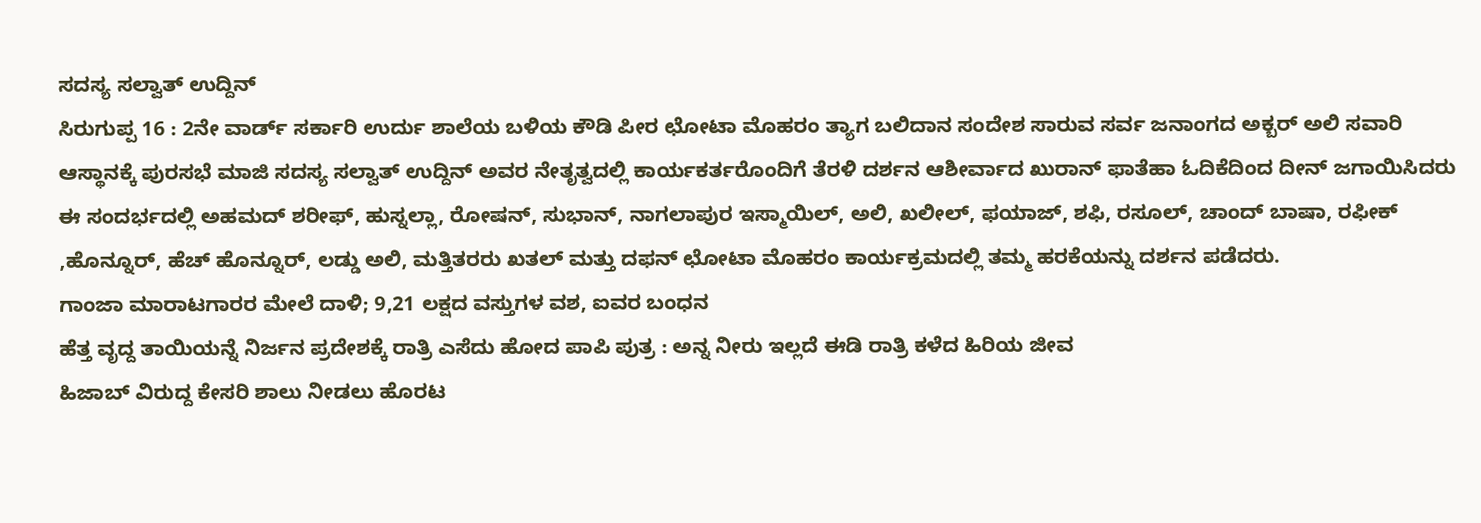ಸದಸ್ಯ ಸಲ್ವಾತ್ ಉದ್ದಿನ್
ಸಿರುಗುಪ್ಪ 16 : 2ನೇ ವಾರ್ಡ್ ಸರ್ಕಾರಿ ಉರ್ದು ಶಾಲೆಯ ಬಳಿಯ ಕೌಡಿ ಪೀರ ಛೋಟಾ ಮೊಹರಂ ತ್ಯಾಗ ಬಲಿದಾನ ಸಂದೇಶ ಸಾರುವ ಸರ್ವ ಜನಾಂಗದ ಅಕ್ಬರ್ ಅಲಿ ಸವಾರಿ ಆಸ್ಥಾನಕ್ಕೆ ಪುರಸಭೆ ಮಾಜಿ ಸದಸ್ಯ ಸಲ್ವಾತ್ ಉದ್ದಿನ್ ಅವರ ನೇತೃತ್ವದಲ್ಲಿ ಕಾರ್ಯಕರ್ತರೊಂದಿಗೆ ತೆರಳಿ ದರ್ಶನ ಆಶೀರ್ವಾದ ಖುರಾನ್ ಫಾತೆಹಾ ಓದಿಕೆದಿಂದ ದೀನ್ ಜಗಾಯಿಸಿದರು ಈ ಸಂದರ್ಭದಲ್ಲಿ ಅಹಮದ್ ಶರೀಫ್, ಹುಸ್ನಲ್ಲಾ, ರೋಷನ್, ಸುಭಾನ್, ನಾಗಲಾಪುರ ಇಸ್ಮಾಯಿಲ್, ಅಲಿ, ಖಲೀಲ್, ಫಯಾಜ್, ಶಫಿ, ರಸೂಲ್, ಚಾಂದ್ ಬಾಷಾ, ರಫೀಕ್ ,ಹೊನ್ನೂರ್, ಹೆಚ್ ಹೊನ್ನೂರ್, ಲಡ್ಡು ಅಲಿ, ಮತ್ತಿತರರು ಖತಲ್ ಮತ್ತು ದಫನ್ ಛೋಟಾ ಮೊಹರಂ ಕಾರ್ಯಕ್ರಮದಲ್ಲಿ ತಮ್ಮ ಹರಕೆಯನ್ನು ದರ್ಶನ ಪಡೆದರು.
ಗಾಂಜಾ ಮಾರಾಟಗಾರರ ಮೇಲೆ ದಾಳಿ; 9,21 ಲಕ್ಷದ ವಸ್ತುಗಳ ವಶ, ಐವರ ಬಂಧನ
ಹೆತ್ತ ವೃದ್ದ ತಾಯಿಯನ್ನೆ ನಿರ್ಜನ ಪ್ರದೇಶಕ್ಕೆ ರಾತ್ರಿ ಎಸೆದು ಹೋದ ಪಾಪಿ ಪುತ್ರ : ಅನ್ನ ನೀರು ಇಲ್ಲದೆ ಈಡಿ ರಾತ್ರಿ ಕಳೆದ ಹಿರಿಯ ಜೀವ
ಹಿಜಾಬ್ ವಿರುದ್ದ ಕೇಸರಿ ಶಾಲು ನೀಡಲು ಹೊರಟ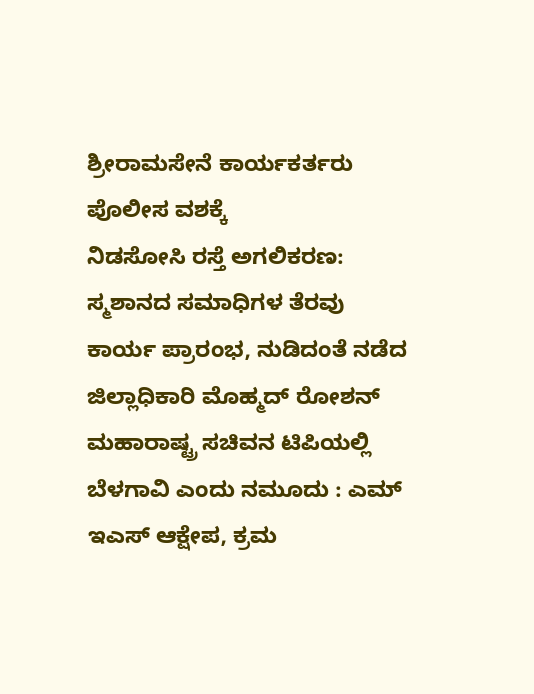ಶ್ರೀರಾಮಸೇನೆ ಕಾರ್ಯಕರ್ತರು ಪೊಲೀಸ ವಶಕ್ಕೆ
ನಿಡಸೋಸಿ ರಸ್ತೆ ಅಗಲಿಕರಣ: ಸ್ಮಶಾನದ ಸಮಾಧಿಗಳ ತೆರವು ಕಾರ್ಯ ಪ್ರಾರಂಭ, ನುಡಿದಂತೆ ನಡೆದ ಜಿಲ್ಲಾಧಿಕಾರಿ ಮೊಹ್ಮದ್ ರೋಶನ್
ಮಹಾರಾಷ್ಟ್ರ ಸಚಿವನ ಟಿಪಿಯಲ್ಲಿ ಬೆಳಗಾವಿ ಎಂದು ನಮೂದು : ಎಮ್ ಇಎಸ್ ಆಕ್ಷೇಪ, ಕ್ರಮ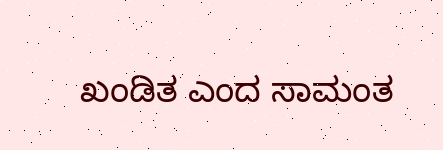ಖಂಡಿತ ಎಂದ ಸಾಮಂತ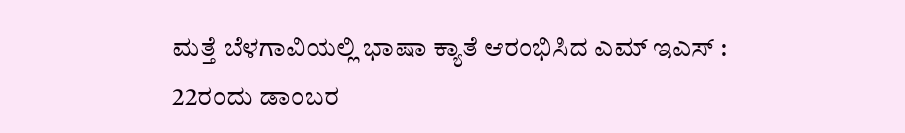ಮತ್ತೆ ಬೆಳಗಾವಿಯಲ್ಲಿ ಭಾಷಾ ಕ್ಯಾತೆ ಆರಂಭಿಸಿದ ಎಮ್ ಇಎಸ್ : 22ರಂದು ಡಾಂಬರ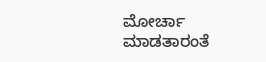ಮೋರ್ಚಾ ಮಾಡತಾರಂತೆ